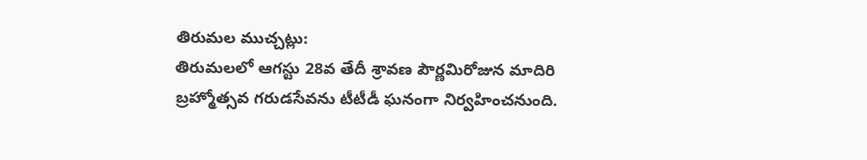తిరుమల ముచ్చట్లు:
తిరుమలలో ఆగస్టు 28వ తేదీ శ్రావణ పౌర్ణమిరోజున మాదిరి బ్రహ్మోత్సవ గరుడసేవను టీటీడీ ఘనంగా నిర్వహించనుంది.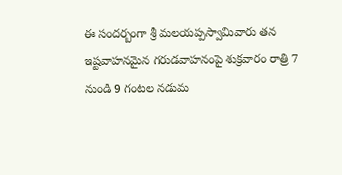ఈ సందర్బంగా శ్రీ మలయప్పస్వామివారు తన ఇష్టవాహనమైన గరుడవాహనంపై శుక్రవారం రాత్రి 7 నుండి 9 గంటల నడుమ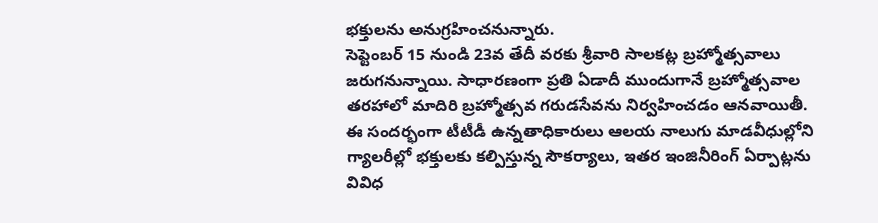భక్తులను అనుగ్రహించనున్నారు.
సెప్టెంబర్ 15 నుండి 23వ తేదీ వరకు శ్రీవారి సాలకట్ల బ్రహ్మోత్సవాలు జరుగనున్నాయి. సాధారణంగా ప్రతి ఏడాదీ ముందుగానే బ్రహ్మోత్సవాల తరహాలో మాదిరి బ్రహ్మోత్సవ గరుడసేవను నిర్వహించడం ఆనవాయితీ.
ఈ సందర్భంగా టీటీడీ ఉన్నతాధికారులు ఆలయ నాలుగు మాడవీధుల్లోని గ్యాలరీల్లో భక్తులకు కల్పిస్తున్న సౌకర్యాలు, ఇతర ఇంజినీరింగ్ ఏర్పాట్లను వివిధ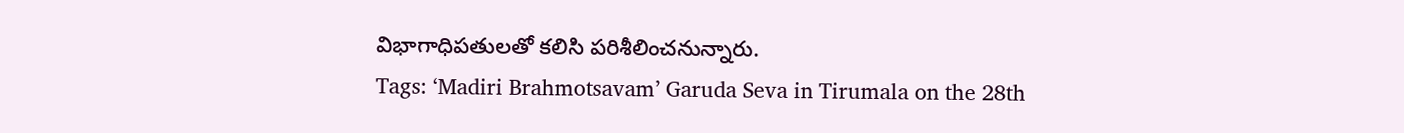విభాగాధిపతులతో కలిసి పరిశీలించనున్నారు.
Tags: ‘Madiri Brahmotsavam’ Garuda Seva in Tirumala on the 28th